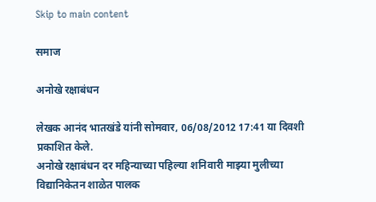Skip to main content

समाज

अनोखे रक्षाबंधन

लेखक आनंद भातखंडे यांनी सोमवार, 06/08/2012 17:41 या दिवशी प्रकाशित केले.
अनोखे रक्षाबंधन दर महिन्याच्या पहिल्या शनिवारी माझ्या मुलीच्या विद्यानिकेतन शाळेत पालक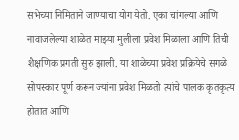सभेच्या निमिताने जाण्याचा योग येतो. एका चांगल्या आणि नावाजलेल्या शाळेत माझ्या मुलीला प्रवेश मिळाला आणि तिची शैक्षणिक प्रगती सुरु झाली. या शाळेच्या प्रवेश प्रक्रियेचे सगळे सोपस्कार पूर्ण करून ज्यांना प्रवेश मिळतो त्यांचे पालक कृतकृत्य होतात आणि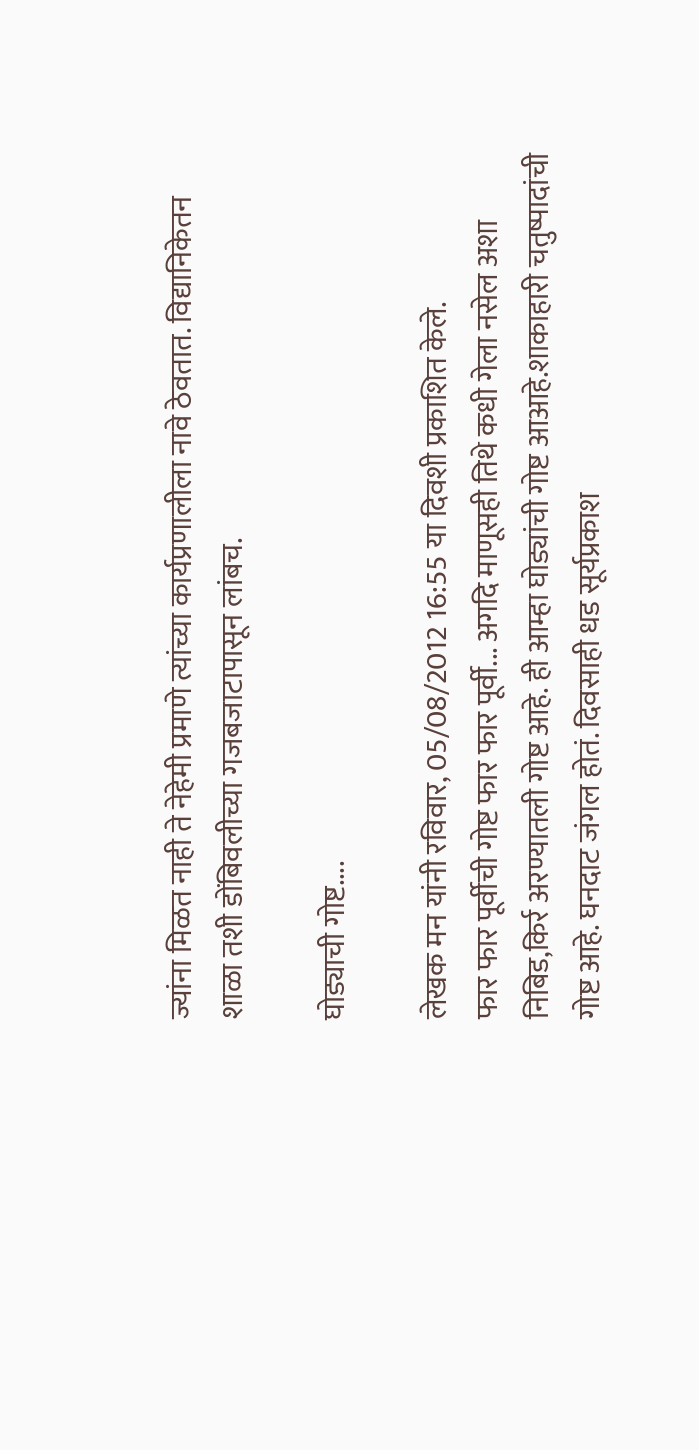ज्यांना मिळत नाही ते नेहेमी प्रमाणे त्यांच्या कार्यप्रणालीला नावे ठेवतात. विद्यानिकेतन शाळा तशी डोंबिवलीच्या गजबजाटापासून लांबच.

घोड्याची गोष्ट....

लेखक मन यांनी रविवार, 05/08/2012 16:55 या दिवशी प्रकाशित केले.
फार फार पूर्वीची गोष्ट फार फार पूर्वी... अगदि माणूसही तिथे कधी गेला नसेल अशा निबिड,किर्र अरण्यातली गोष्ट आहे. ही आम्हा घोड्यांची गोष्ट आआहे.शाकाहारी चतुष्पादांची गोष्ट आहे. घनदाट जंगल होतं. दिवसाही धड सूर्यप्रकाश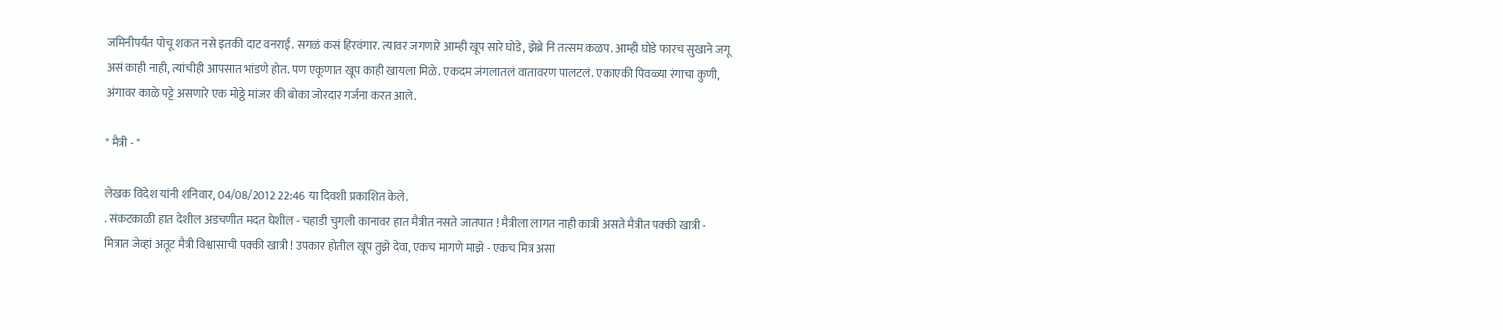जमिनीपर्यंत पोचू शकत नसे इतकी दाट वनराई. सगळं कसं हिरवंगार. त्यावर जगणारे आम्ही खूप सारे घोडे, झेब्रे नि तत्सम कळप. आम्ही घोडे फारच सुखाने जगू असं काही नाही, त्यांचीही आपसात भांडणे होत. पण एकूणात खूप काही खायला मिळे. एकदम जंगलातलं वातावरण पालटलं. एकाएकी पिवळ्या रंगाचा कुणी, अंगावर काळे पट्टे असणारे एक मोठ्ठे मांजर की बोका जोरदार गर्जना करत आले.

" मैत्री - "

लेखक विदेश यांनी शनिवार, 04/08/2012 22:46 या दिवशी प्रकाशित केले.
. संकटकाळी हात देशील अडचणीत मदत घेशील - चहाडी चुगली कानावर हात मैत्रीत नसते जातपात ! मैत्रीला लागत नाही कात्री असते मैत्रीत पक्की खात्री - मित्रात जेव्हां अतूट मैत्री विश्वासाची पक्की खात्री ! उपकार होतील खूप तुझे देवा, एकच मागणे माझे - एकच मित्र असा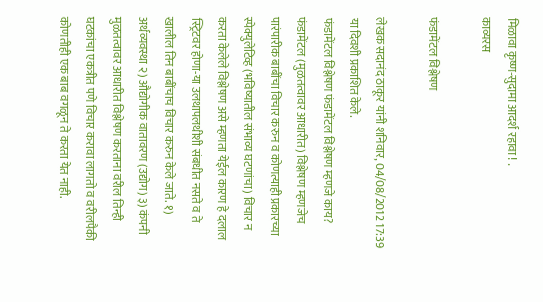मिळावा कृष्ण-सुदामा आदर्श रहावा ! .
काव्यरस

फंडामेंटल विश्लेषण

लेखक सदानंद ठाकूर यांनी शनिवार, 04/08/2012 17:39 या दिवशी प्रकाशित केले.
फंडामेंटल विश्लेषण फंडामेंटल विश्लेषण म्हणजे काय? फंडामेंटल (मुळतत्वावर आधारीत) विश्लेषण म्हणजेच पारंपारीक बाबींचा विचार करुन व कोणत्याही प्रकारच्या स्पेक्युलेटिव्ह (भविष्यातील संभाव्य घटणांचा) विचार न करता केलेले विश्लेषण असे म्हणता येईल कारण हे दलाल स्ट्रिटवर होणा-या उलथापलथीशी संबधीत नसते व ते खालील तिन बाबींचाच विचार करुन केले जाते. १) अर्थव्यवस्था २) औद्योगीक वातावरण (उद्योग) ३) कंपनी मुळतत्वावर आधारीत विश्लेषण करताना वरील तिन्ही घटकांचा एकत्रीत पणे विचार करावा लागतो व वरीलपैकी कोणतीही एक बाब वगळून ते करता येत नाही.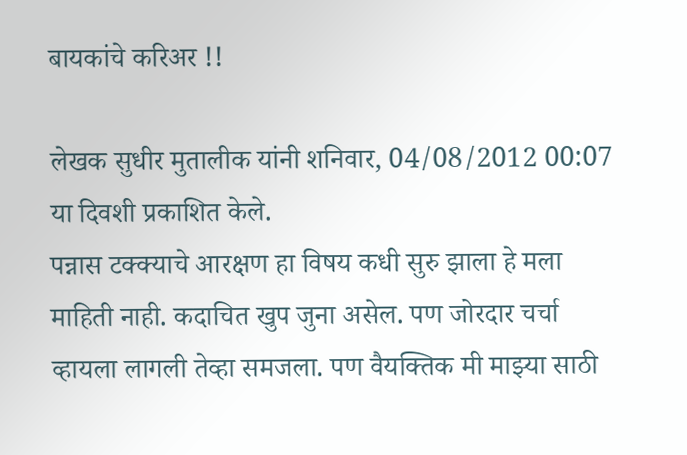बायकांचे करिअर !!

लेखक सुधीर मुतालीक यांनी शनिवार, 04/08/2012 00:07 या दिवशी प्रकाशित केले.
पन्नास टक्क्याचे आरक्षण हा विषय कधी सुरु झाला हे मला माहिती नाही. कदाचित खुप जुना असेल. पण जोरदार चर्चा व्हायला लागली तेव्हा समजला. पण वैयक्तिक मी माझ्या साठी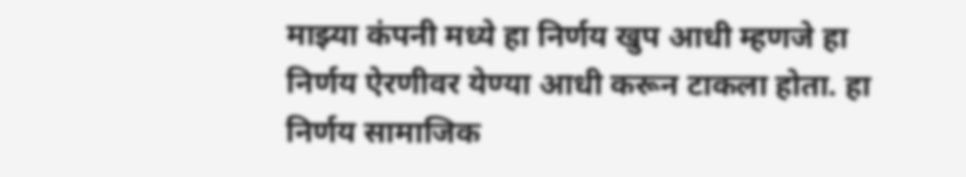माझ्या कंपनी मध्ये हा निर्णय खुप आधी म्हणजे हा निर्णय ऐरणीवर येण्या आधी करून टाकला होता. हा निर्णय सामाजिक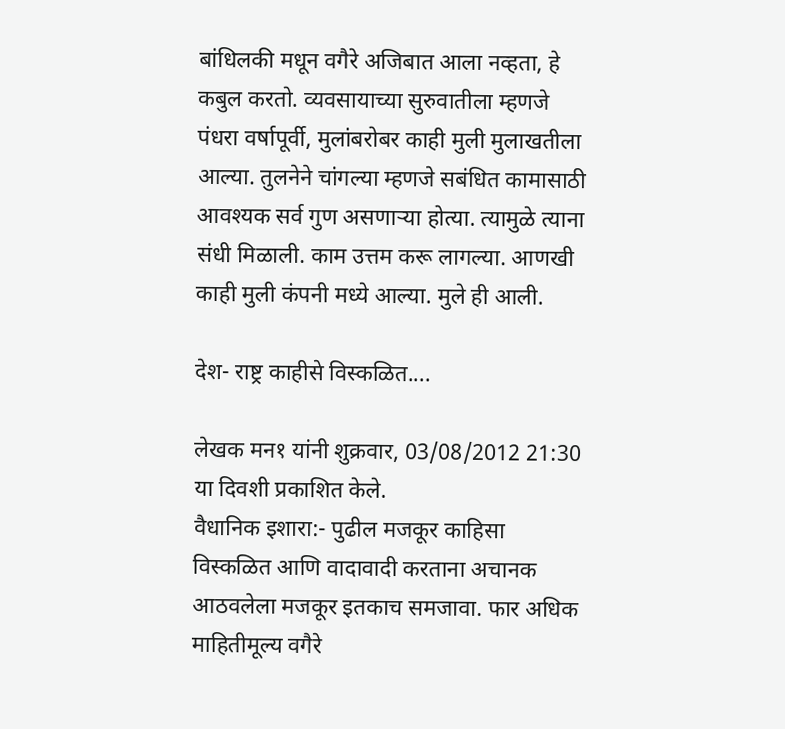बांधिलकी मधून वगैरे अजिबात आला नव्हता, हे कबुल करतो. व्यवसायाच्या सुरुवातीला म्हणजे पंधरा वर्षापूर्वी, मुलांबरोबर काही मुली मुलाखतीला आल्या. तुलनेने चांगल्या म्हणजे सबंधित कामासाठी आवश्यक सर्व गुण असणाऱ्या होत्या. त्यामुळे त्याना संधी मिळाली. काम उत्तम करू लागल्या. आणखी काही मुली कंपनी मध्ये आल्या. मुले ही आली.

देश- राष्ट्र काहीसे विस्कळित....

लेखक मन१ यांनी शुक्रवार, 03/08/2012 21:30 या दिवशी प्रकाशित केले.
वैधानिक इशारा:- पुढील मजकूर काहिसा विस्कळित आणि वादावादी करताना अचानक आठवलेला मजकूर इतकाच समजावा. फार अधिक माहितीमूल्य वगैरे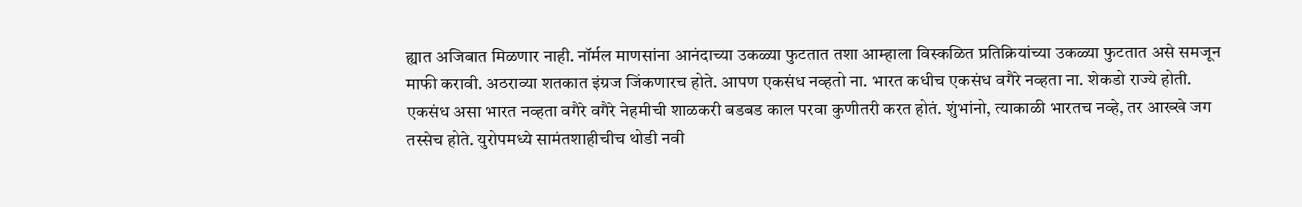ह्यात अजिबात मिळणार नाही. नॉर्मल माणसांना आनंदाच्या उकळ्या फुटतात तशा आम्हाला विस्कळित प्रतिक्रियांच्या उकळ्या फुटतात असे समजून माफी करावी. अठराव्या शतकात इंग्रज जिंकणारच होते. आपण एकसंध नव्हतो ना. भारत कधीच एकसंध वगैरे नव्हता ना. शेकडो राज्ये होती. एकसंध असा भारत नव्हता वगैरे वगैरे नेहमीची शाळकरी बडबड काल परवा कुणीतरी करत होतं. शुंभांनो, त्याकाळी भारतच नव्हे, तर आख्खे जग तस्सेच होते. युरोपमध्ये सामंतशाहीचीच थोडी नवी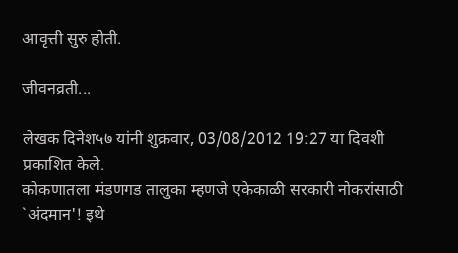आवृत्ती सुरु होती.

जीवनव्रती...

लेखक दिनेश५७ यांनी शुक्रवार, 03/08/2012 19:27 या दिवशी प्रकाशित केले.
कोकणातला मंडणगड तालुका म्हणजे एकेकाळी सरकारी नोकरांसाठी `अंदमान'! इथे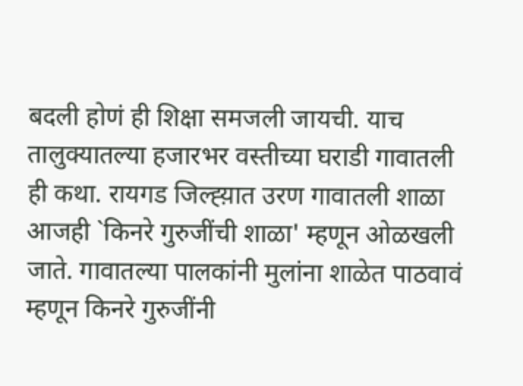बदली होणं ही शिक्षा समजली जायची. याच तालुक्यातल्या हजारभर वस्तीच्या घराडी गावातली ही कथा. रायगड जिल्ह्य़ात उरण गावातली शाळा आजही `किनरे गुरुजींची शाळा' म्हणून ओळखली जाते. गावातल्या पालकांनी मुलांना शाळेत पाठवावं म्हणून किनरे गुरुजींनी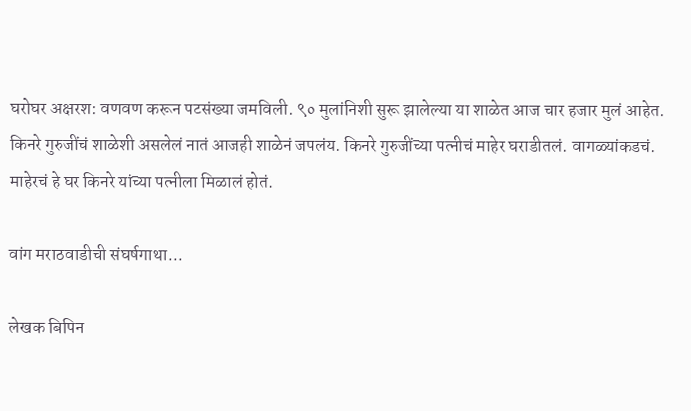घरोघर अक्षरश: वणवण करून पटसंख्या जमविली. ९० मुलांनिशी सुरू झालेल्या या शाळेत आज चार हजार मुलं आहेत. किनरे गुरुजींचं शाळेशी असलेलं नातं आजही शाळेनं जपलंय. किनरे गुरुजींच्या पत्नीचं माहेर घराडीतलं. वागळ्यांकडचं. माहेरचं हे घर किनरे यांच्या पत्नीला मिळालं होतं.

वांग मराठवाडीची संघर्षगाथा...

लेखक बिपिन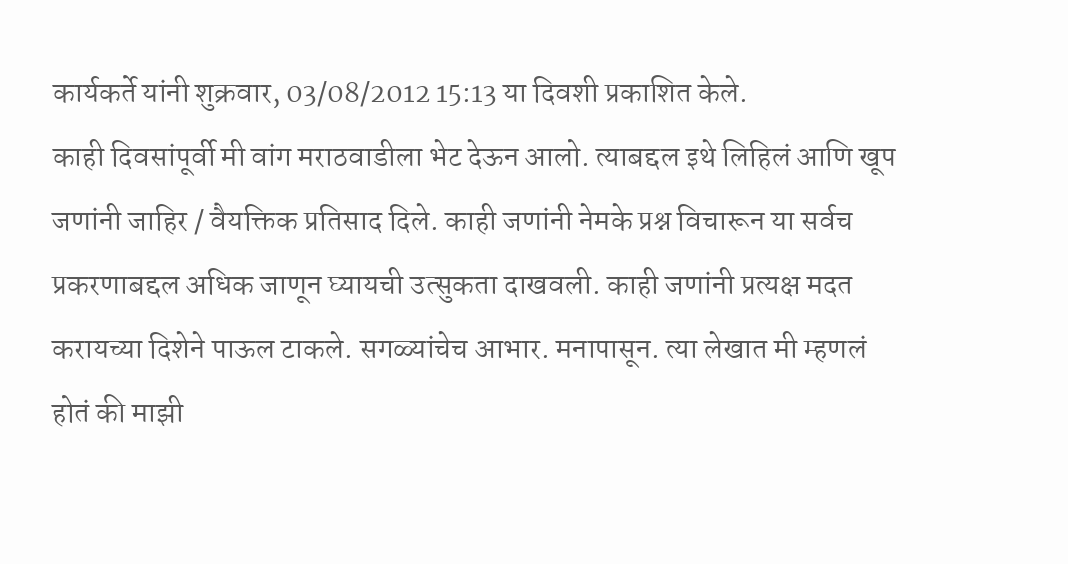कार्यकर्ते यांनी शुक्रवार, 03/08/2012 15:13 या दिवशी प्रकाशित केले.
काही दिवसांपूर्वी मी वांग मराठवाडीला भेट देऊन आलो. त्याबद्दल इथे लिहिलं आणि खूप जणांनी जाहिर / वैयक्तिक प्रतिसाद दिले. काही जणांनी नेमके प्रश्न विचारून या सर्वच प्रकरणाबद्दल अधिक जाणून घ्यायची उत्सुकता दाखवली. काही जणांनी प्रत्यक्ष मदत करायच्या दिशेने पाऊल टाकले. सगळ्यांचेच आभार. मनापासून. त्या लेखात मी म्हणलं होतं की माझी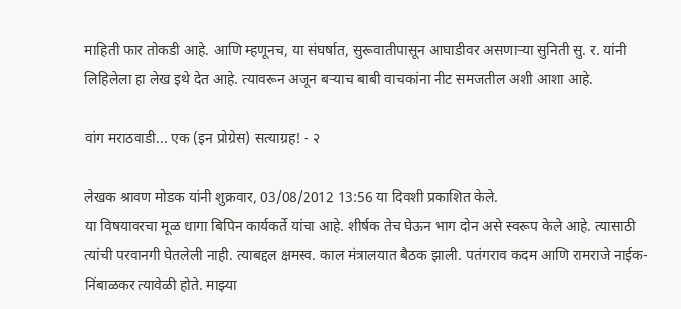माहिती फार तोकडी आहे. आणि म्हणूनच, या संघर्षात, सुरूवातीपासून आघाडीवर असणार्‍या सुनिती सु. र. यांनी लिहिलेला हा लेख इथे देत आहे. त्यावरून अजून बर्‍याच बाबी वाचकांना नीट समजतील अशी आशा आहे.

वांग मराठवाडी... एक (इन प्रोग्रेस) सत्याग्रह! - २

लेखक श्रावण मोडक यांनी शुक्रवार, 03/08/2012 13:56 या दिवशी प्रकाशित केले.
या विषयावरचा मूळ धागा बिपिन कार्यकर्ते यांचा आहे. शीर्षक तेच घेऊन भाग दोन असे स्वरूप केले आहे. त्यासाठी त्यांची परवानगी घेतलेली नाही. त्याबद्दल क्षमस्व. काल मंत्रालयात बैठक झाली. पतंगराव कदम आणि रामराजे नाईक-निंबाळकर त्यावेळी होते. माझ्या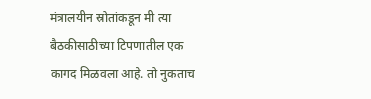मंत्रालयीन स्रोतांकडून मी त्या बैठकीसाठीच्या टिपणातील एक कागद मिळवला आहे. तो नुकताच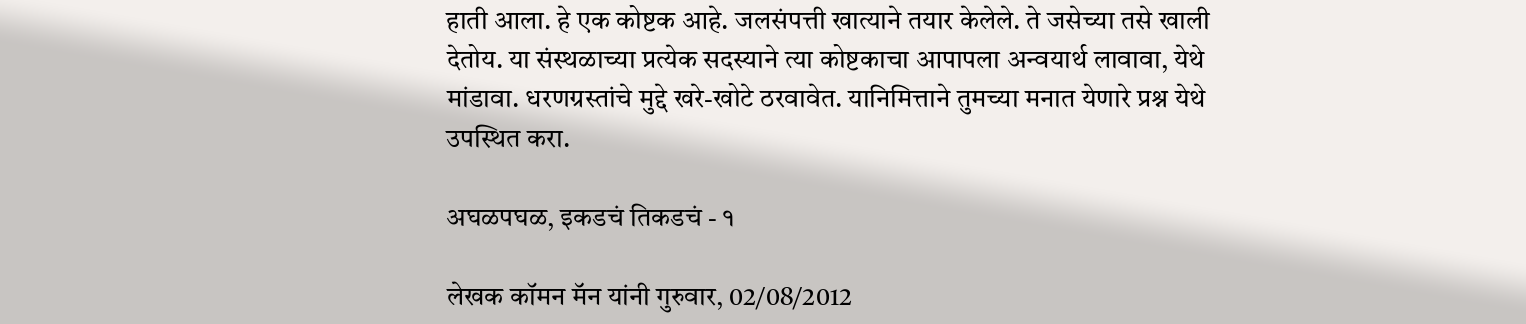हाती आला. हे एक कोष्टक आहे. जलसंपत्ती खात्याने तयार केलेले. ते जसेच्या तसे खाली देतोय. या संस्थळाच्या प्रत्येक सदस्याने त्या कोष्टकाचा आपापला अन्वयार्थ लावावा, येथे मांडावा. धरणग्रस्तांचे मुद्दे खरे-खोटे ठरवावेत. यानिमित्ताने तुमच्या मनात येणारे प्रश्न येथे उपस्थित करा.

अघळपघळ, इकडचं तिकडचं - १

लेखक कॉमन मॅन यांनी गुरुवार, 02/08/2012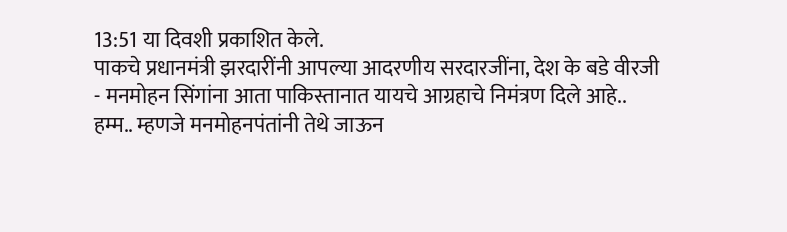13:51 या दिवशी प्रकाशित केले.
पाकचे प्रधानमंत्री झरदारींनी आपल्या आदरणीय सरदारजींना, देश के बडे वीरजी - मनमोहन सिंगांना आता पाकिस्तानात यायचे आग्रहाचे निमंत्रण दिले आहे.. हम्म.. म्हणजे मनमोहनपंतांनी तेथे जाऊन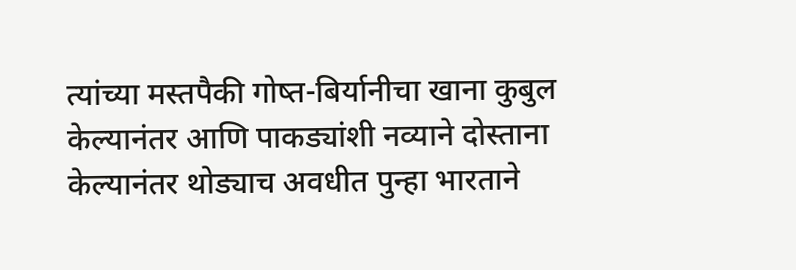त्यांच्या मस्तपैकी गोष्त-बिर्यानीचा खाना कुबुल केल्यानंतर आणि पाकड्यांशी नव्याने दोस्ताना केल्यानंतर थोड्याच अवधीत पुन्हा भारताने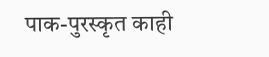पाक-पुरस्कृत काही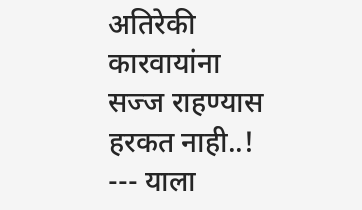अतिरेकी कारवायांना सज्ज राहण्यास हरकत नाही..! --- याला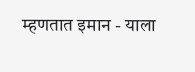म्हणतात इमान - याला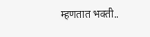म्हणतात भक्ती..